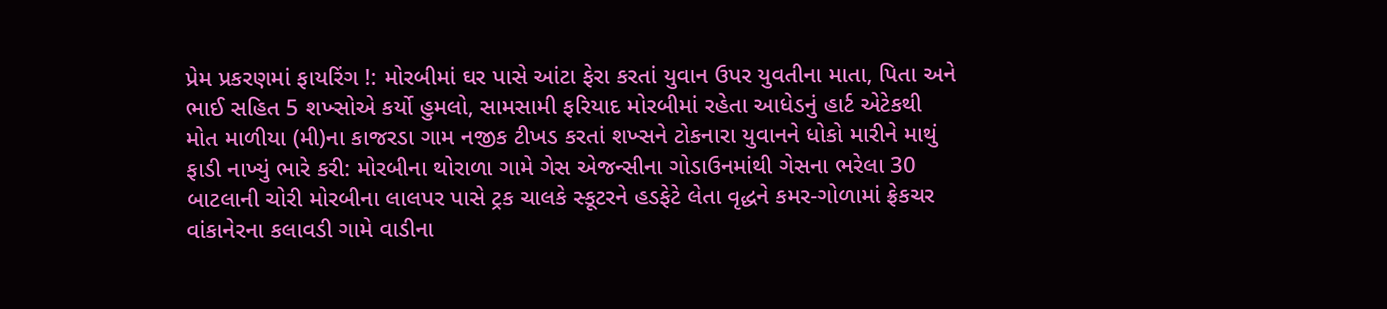પ્રેમ પ્રકરણમાં ફાયરિંગ !: મોરબીમાં ઘર પાસે આંટા ફેરા કરતાં યુવાન ઉપર યુવતીના માતા, પિતા અને ભાઈ સહિત 5 શખ્સોએ કર્યો હુમલો, સામસામી ફરિયાદ મોરબીમાં રહેતા આધેડનું હાર્ટ એટેકથી મોત માળીયા (મી)ના કાજરડા ગામ નજીક ટીખડ કરતાં શખ્સને ટોકનારા યુવાનને ધોકો મારીને માથું ફાડી નાખ્યું ભારે કરી: મોરબીના થોરાળા ગામે ગેસ એજન્સીના ગોડાઉનમાંથી ગેસના ભરેલા 30 બાટલાની ચોરી મોરબીના લાલપર પાસે ટ્રક ચાલકે સ્કૂટરને હડફેટે લેતા વૃદ્ધને કમર-ગોળામાં ફ્રેકચર વાંકાનેરના કલાવડી ગામે વાડીના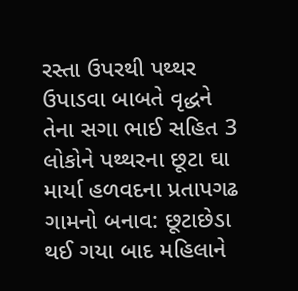રસ્તા ઉપરથી પથ્થર ઉપાડવા બાબતે વૃદ્ધને તેના સગા ભાઈ સહિત 3 લોકોને પથ્થરના છૂટા ઘા માર્યા હળવદના પ્રતાપગઢ ગામનો બનાવ: છૂટાછેડા થઈ ગયા બાદ મહિલાને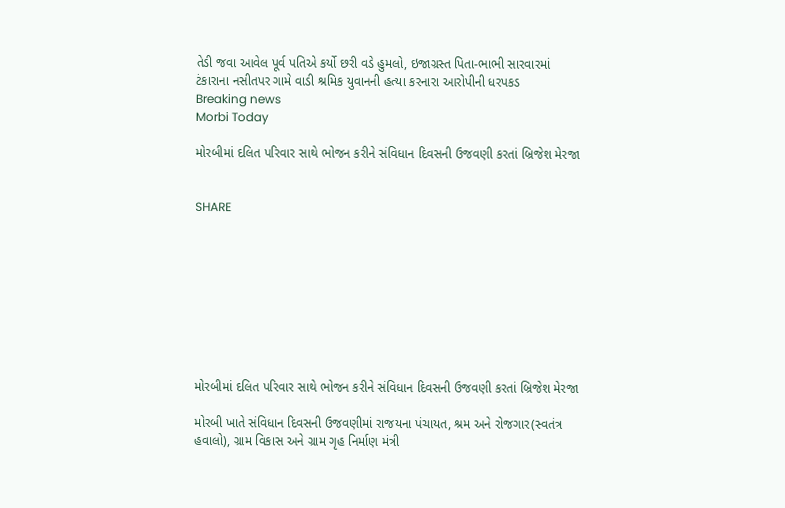તેડી જવા આવેલ પૂર્વ પતિએ કર્યો છરી વડે હુમલો, ઇજાગ્રસ્ત પિતા-ભાભી સારવારમાં ટંકારાના નસીતપર ગામે વાડી શ્રમિક યુવાનની હત્યા કરનારા આરોપીની ધરપકડ
Breaking news
Morbi Today

મોરબીમાં દલિત પરિવાર સાથે ભોજન કરીને સંવિધાન દિવસની ઉજવણી કરતાં બ્રિજેશ મેરજા


SHARE









મોરબીમાં દલિત પરિવાર સાથે ભોજન કરીને સંવિધાન દિવસની ઉજવણી કરતાં બ્રિજેશ મેરજા

મોરબી ખાતે સંવિધાન દિવસની ઉજવણીમાં રાજયના પંચાયત, શ્રમ અને રોજગાર(સ્વતંત્ર હવાલો), ગ્રામ વિકાસ અને ગ્રામ ગૃહ નિર્માણ મંત્રી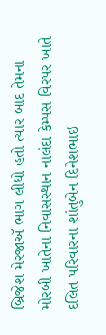બ્રિજેશ મેરજાઍ ભાગ લીધો હતો ત્યાર બાદ તેમના મોરબી ખાતેના નિવાસસ્થાન નાલંદા કેમ્પસ વિરપર ખાતે દલિત પરિવારના શાંતુબેન દિનેશભાઇ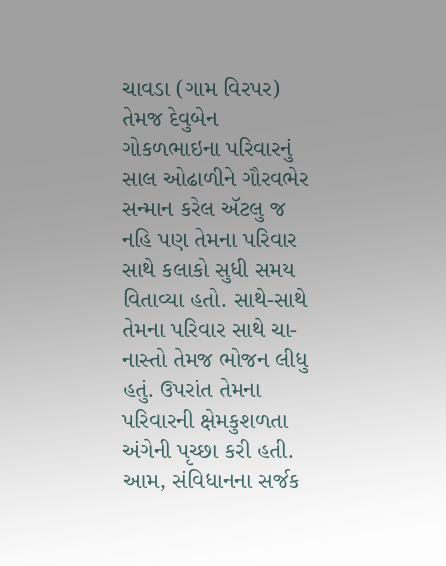ચાવડા (ગામ વિરપર) તેમજ દેવુબેન ગોકળભાઇના પરિવારનું સાલ ઓઢાળીને ગૌરવભેર સન્માન કરેલ ઍટલુ જ નહિ પણ તેમના પરિવાર સાથે કલાકો સુધી સમય વિતાવ્યા હતો. સાથે-સાથે તેમના પરિવાર સાથે ચા-નાસ્તો તેમજ ભોજન લીધુ હતું. ઉપરાંત તેમના પરિવારની ક્ષેમકુશળતા અંગેની પૃચ્છા કરી હતી. આમ, સંવિધાનના સર્જક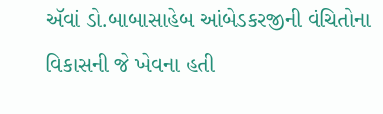ઍવાં ડો.બાબાસાહેબ આંબેડકરજીની વંચિતોના વિકાસની જે ખેવના હતી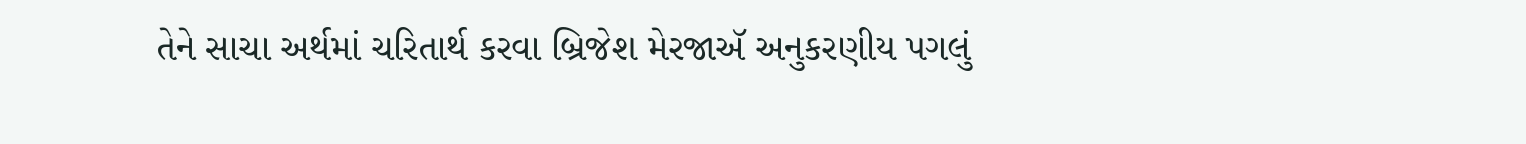તેને સાચા અર્થમાં ચરિતાર્થ કરવા બ્રિજેશ મેરજાઍ અનુકરણીય પગલું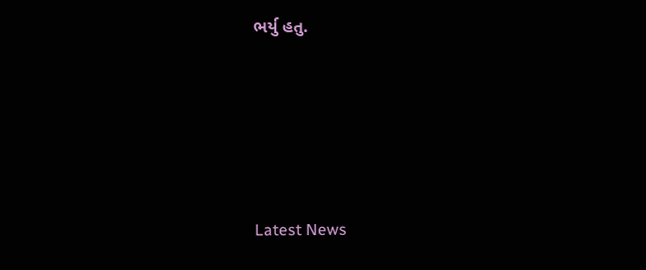ભર્યુ હતુ.






Latest News